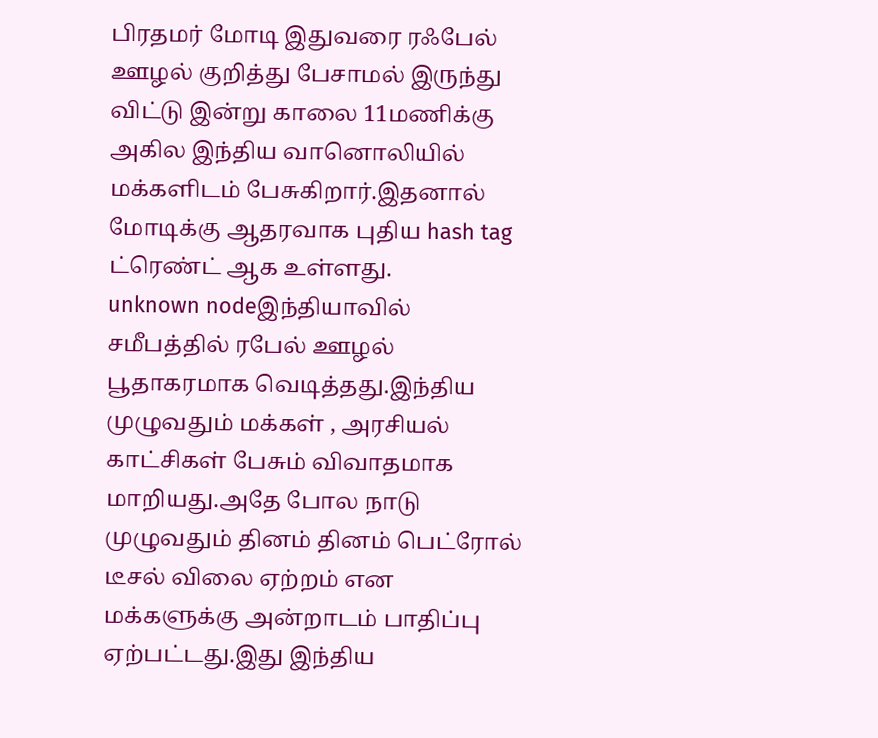பிரதமர் மோடி இதுவரை ரஃபேல் ஊழல் குறித்து பேசாமல் இருந்து விட்டு இன்று காலை 11மணிக்கு அகில இந்திய வானொலியில் மக்களிடம் பேசுகிறார்.இதனால் மோடிக்கு ஆதரவாக புதிய hash tag ட்ரெண்ட் ஆக உள்ளது.
unknown nodeஇந்தியாவில் சமீபத்தில் ரபேல் ஊழல் பூதாகரமாக வெடித்தது.இந்திய முழுவதும் மக்கள் , அரசியல் காட்சிகள் பேசும் விவாதமாக மாறியது.அதே போல நாடு முழுவதும் தினம் தினம் பெட்ரோல் டீசல் விலை ஏற்றம் என மக்களுக்கு அன்றாடம் பாதிப்பு ஏற்பட்டது.இது இந்திய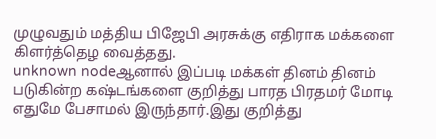முழுவதும் மத்திய பிஜேபி அரசுக்கு எதிராக மக்களை கிளர்த்தெழ வைத்தது.
unknown nodeஆனால் இப்படி மக்கள் தினம் தினம் படுகின்ற கஷ்டங்களை குறித்து பாரத பிரதமர் மோடி எதுமே பேசாமல் இருந்தார்.இது குறித்து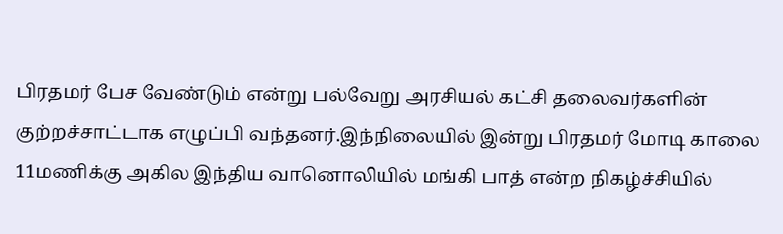பிரதமர் பேச வேண்டும் என்று பல்வேறு அரசியல் கட்சி தலைவர்களின் குற்றச்சாட்டாக எழுப்பி வந்தனர்.இந்நிலையில் இன்று பிரதமர் மோடி காலை 11மணிக்கு அகில இந்திய வானொலியில் மங்கி பாத் என்ற நிகழ்ச்சியில்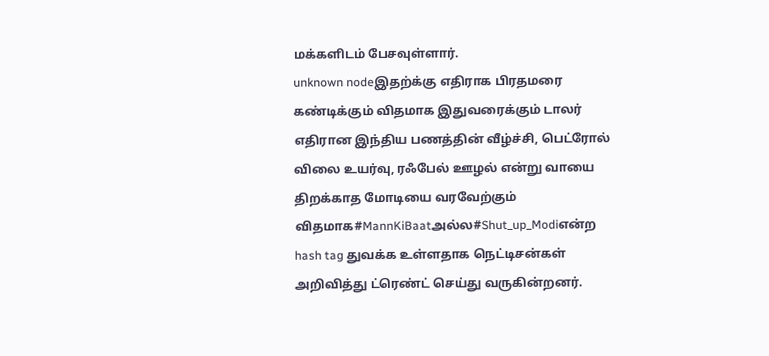மக்களிடம் பேசவுள்ளார்.
unknown nodeஇதற்க்கு எதிராக பிரதமரை கண்டிக்கும் விதமாக இதுவரைக்கும் டாலர் எதிரான இந்திய பணத்தின் வீழ்ச்சி, பெட்ரோல் விலை உயர்வு, ரஃபேல் ஊழல் என்று வாயை திறக்காத மோடியை வரவேற்கும் விதமாக#MannKiBaatஅல்ல#Shut_up_Modiஎன்ற hash tag துவக்க உள்ளதாக நெட்டிசன்கள் அறிவித்து ட்ரெண்ட் செய்து வருகின்றனர்.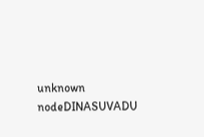unknown nodeDINASUVADU